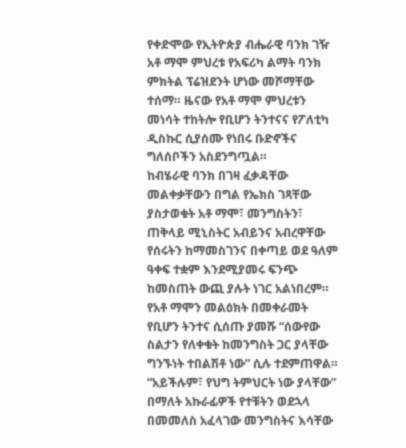የቀድሞው የኢትዮጵያ ብሔራዊ ባንክ ገዥ አቶ ማሞ ምህረቱ የአፍሪካ ልማት ባንክ ምክትል ፕሬዝደንት ሆነው መሾማቸው ተሰማ። ዜናው የአቶ ማሞ ምህረቱን መነሳት ተከትሎ የቢሆን ትንተናና የፖለቲካ ዲስኩር ሲያሰሙ የነበሩ ቡድኖችና ግለሰቦችን አስደንግጧል።
ከብሄራዊ ባንክ በገዛ ፈቃዳቸው መልቀቃቸውን በግል የኤክስ ገጻቸው ያስታወቁት አቶ ማሞ፣ መንግስትን፣ ጠቅላይ ሚኒስትር አብይንና አብረዋቸው የሰሩትን ከማመስገንና በቀጣይ ወደ ዓለም ዓቀፍ ተቋም እንደሚያመሩ ፍንጭ ከመስጠት ውጪ ያሉት ነገር አልነበረም።
የአቶ ማሞን መልዕክት በመቀራመት የቢሆን ትንተና ሲሰጡ ያመሹ “ሰውየው ስልታን የለቀቁት ከመንግስት ጋር ያላቸው ግንኙነት ተበልሽቶ ነው” ሲሉ ተደምጠዋል። “አይችሉም፣ የህግ ትምህርት ነው ያላቸው” በማለት አኩራፊዎች የተቹትን ወደኋላ በመመለስ አፈላገው መንግስትና እሳቸው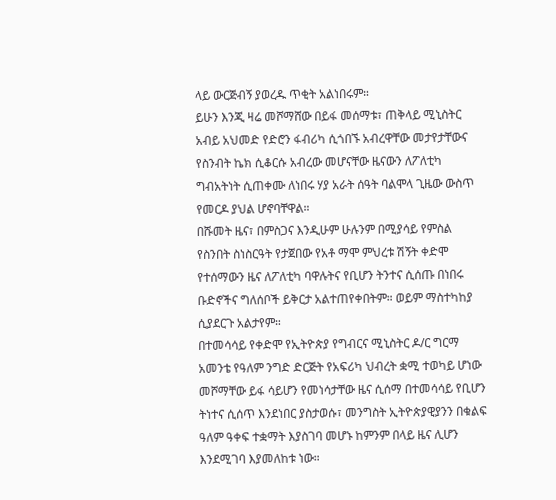ላይ ውርጅብኝ ያወረዱ ጥቂት አልነበሩም።
ይሁን እንጂ ዛሬ መሾማሸው በይፋ መሰማቱ፣ ጠቅላይ ሚኒስትር አብይ አህመድ የድሮን ፋብሪካ ሲጎበኙ አብረዋቸው መታየታቸውና የስንብት ኬክ ሲቆርሱ አብረው መሆናቸው ዜናውን ለፖለቲካ ግብአትነት ሲጠቀሙ ለነበሩ ሃያ አራት ሰዓት ባልሞላ ጊዜው ውስጥ የመርዶ ያህል ሆኖባቸዋል።
በሹመት ዜና፣ በምስጋና እንዲሁም ሁሉንም በሚያሳይ የምስል የስንበት ስነስርዓት የታጀበው የአቶ ማሞ ምህረቱ ሽኝት ቀድሞ የተሰማውን ዜና ለፖለቲካ ባዋሉትና የቢሆን ትንተና ሲሰጡ በነበሩ ቡድኖችና ግለሰቦች ይቅርታ አልተጠየቀበትም። ወይም ማስተካከያ ሲያደርጉ አልታየም።
በተመሳሳይ የቀድሞ የኢትዮጵያ የግብርና ሚኒስትር ዶ/ር ግርማ አመንቴ የዓለም ንግድ ድርጅት የአፍሪካ ህብረት ቋሚ ተወካይ ሆነው መሾማቸው ይፋ ሳይሆን የመነሳታቸው ዜና ሲሰማ በተመሳሳይ የቢሆን ትነተና ሲሰጥ እንደነበር ያስታወሱ፣ መንግስት ኢትዮጵያዊያንን በቁልፍ ዓለም ዓቀፍ ተቋማት እያስገባ መሆኑ ከምንም በላይ ዜና ሊሆን እንደሚገባ እያመለከቱ ነው።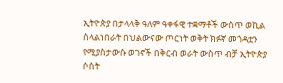ኢትዮጵያ በታላላቅ ዓለም ዓቀፋዊ ተቋማቶች ውስጥ ወኪል ስላልነበራት በህልውናው ጦርነት ወቅት ክፉኛ መጎዳቷን የሚያስታውሱ ወገኖች በቅርብ ወራት ውስጥ ብቻ ኢትዮጵያ ሶስት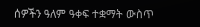ሰዎችን ዓለም ዓቀፍ ተቋማት ውስጥ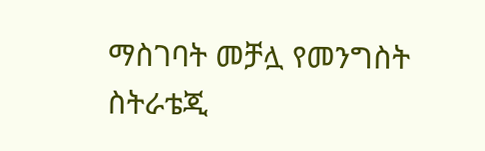ማስገባት መቻሏ የመንግስት ስትራቴጂ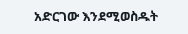አድርገው እንደሚወስዱት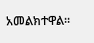አመልክተዋል።